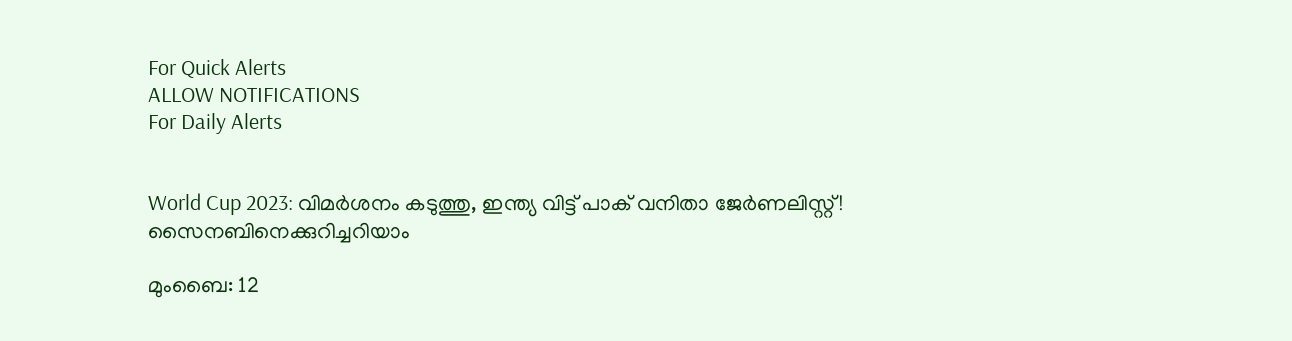For Quick Alerts
ALLOW NOTIFICATIONS
For Daily Alerts


World Cup 2023: വിമര്‍ശനം കടുത്തു, ഇന്ത്യ വിട്ട് പാക് വനിതാ ജേര്‍ണലിസ്റ്റ്! സൈനബിനെക്കുറിച്ചറിയാം

മുംബൈ: 12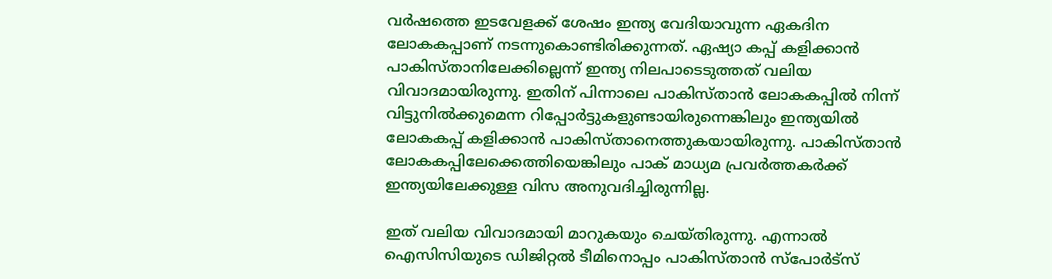വര്‍ഷത്തെ ഇടവേളക്ക് ശേഷം ഇന്ത്യ വേദിയാവുന്ന ഏകദിന ലോകകപ്പാണ് നടന്നുകൊണ്ടിരിക്കുന്നത്. ഏഷ്യാ കപ്പ് കളിക്കാന്‍ പാകിസ്താനിലേക്കില്ലെന്ന് ഇന്ത്യ നിലപാടെടുത്തത് വലിയ വിവാദമായിരുന്നു. ഇതിന് പിന്നാലെ പാകിസ്താന്‍ ലോകകപ്പില്‍ നിന്ന് വിട്ടുനില്‍ക്കുമെന്ന റിപ്പോര്‍ട്ടുകളുണ്ടായിരുന്നെങ്കിലും ഇന്ത്യയില്‍ ലോകകപ്പ് കളിക്കാന്‍ പാകിസ്താനെത്തുകയായിരുന്നു. പാകിസ്താന്‍ ലോകകപ്പിലേക്കെത്തിയെങ്കിലും പാക് മാധ്യമ പ്രവര്‍ത്തകര്‍ക്ക് ഇന്ത്യയിലേക്കുള്ള വിസ അനുവദിച്ചിരുന്നില്ല.

ഇത് വലിയ വിവാദമായി മാറുകയും ചെയ്തിരുന്നു. എന്നാല്‍ ഐസിസിയുടെ ഡിജിറ്റല്‍ ടീമിനൊപ്പം പാകിസ്താന്‍ സ്പോര്‍ട്സ്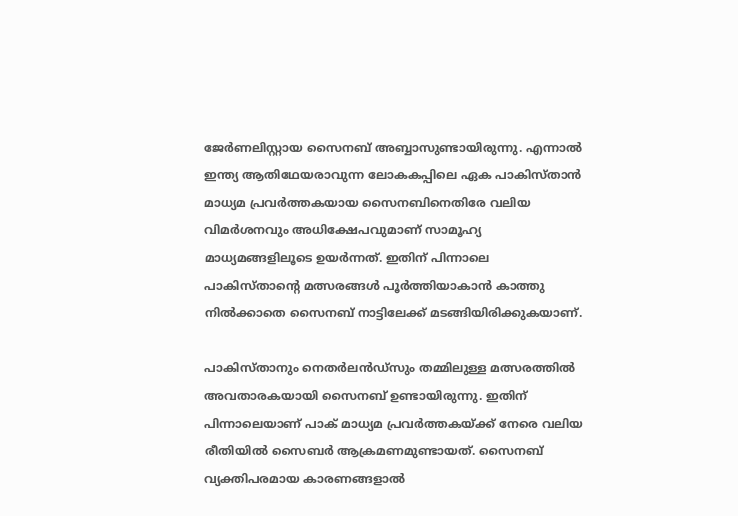ജേര്‍ണലിസ്റ്റായ സൈനബ് അബ്ബാസുണ്ടായിരുന്നു. എന്നാല്‍ ഇന്ത്യ ആതിഥേയരാവുന്ന ലോകകപ്പിലെ ഏക പാകിസ്താന്‍ മാധ്യമ പ്രവര്‍ത്തകയായ സൈനബിനെതിരേ വലിയ വിമര്‍ശനവും അധിക്ഷേപവുമാണ് സാമൂഹ്യ മാധ്യമങ്ങളിലൂടെ ഉയര്‍ന്നത്. ഇതിന് പിന്നാലെ പാകിസ്താന്റെ മത്സരങ്ങള്‍ പൂര്‍ത്തിയാകാന്‍ കാത്തു നില്‍ക്കാതെ സൈനബ് നാട്ടിലേക്ക് മടങ്ങിയിരിക്കുകയാണ്.

പാകിസ്താനും നെതര്‍ലന്‍ഡ്സും തമ്മിലുള്ള മത്സരത്തില്‍ അവതാരകയായി സൈനബ് ഉണ്ടായിരുന്നു. ഇതിന് പിന്നാലെയാണ് പാക് മാധ്യമ പ്രവര്‍ത്തകയ്ക്ക് നേരെ വലിയ രീതിയില്‍ സൈബര്‍ ആക്രമണമുണ്ടായത്. സൈനബ് വ്യക്തിപരമായ കാരണങ്ങളാല്‍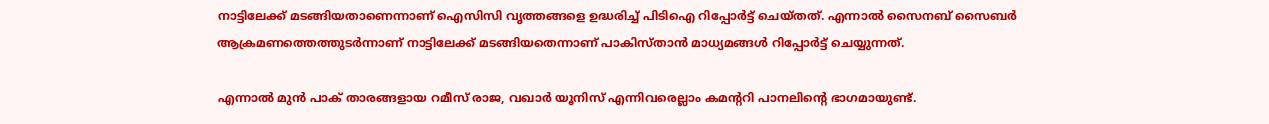നാട്ടിലേക്ക് മടങ്ങിയതാണെന്നാണ് ഐസിസി വൃത്തങ്ങളെ ഉദ്ധരിച്ച് പിടിഐ റിപ്പോര്‍ട്ട് ചെയ്തത്. എന്നാല്‍ സൈനബ് സൈബര്‍ ആക്രമണത്തെത്തുടര്‍ന്നാണ് നാട്ടിലേക്ക് മടങ്ങിയതെന്നാണ് പാകിസ്താന്‍ മാധ്യമങ്ങള്‍ റിപ്പോര്‍ട്ട് ചെയ്യുന്നത്.

എന്നാല്‍ മുന്‍ പാക് താരങ്ങളായ റമീസ് രാജ, വഖാര്‍ യൂനിസ് എന്നിവരെല്ലാം കമന്ററി പാനലിന്റെ ഭാഗമായുണ്ട്.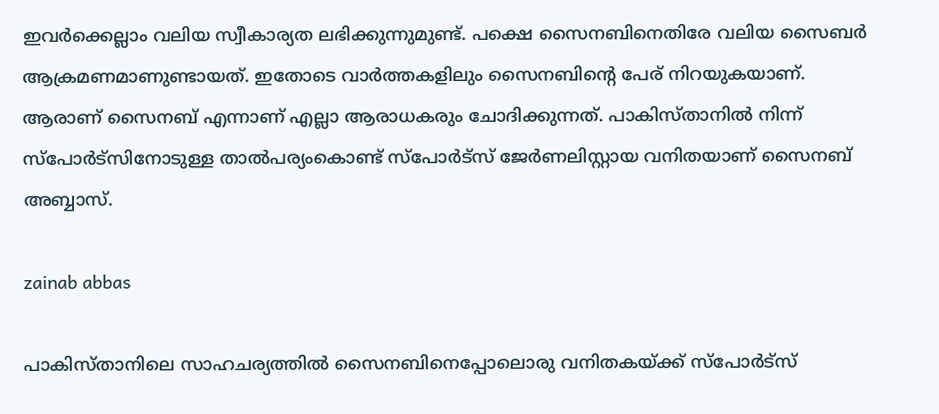ഇവര്‍ക്കെല്ലാം വലിയ സ്വീകാര്യത ലഭിക്കുന്നുമുണ്ട്. പക്ഷെ സൈനബിനെതിരേ വലിയ സൈബര്‍ ആക്രമണമാണുണ്ടായത്. ഇതോടെ വാര്‍ത്തകളിലും സൈനബിന്റെ പേര് നിറയുകയാണ്. ആരാണ് സൈനബ് എന്നാണ് എല്ലാ ആരാധകരും ചോദിക്കുന്നത്. പാകിസ്താനില്‍ നിന്ന് സ്പോര്‍ട്സിനോടുള്ള താല്‍പര്യംകൊണ്ട് സ്പോര്‍ട്സ് ജേര്‍ണലിസ്റ്റായ വനിതയാണ് സൈനബ് അബ്ബാസ്.

zainab abbas

പാകിസ്താനിലെ സാഹചര്യത്തില്‍ സൈനബിനെപ്പോലൊരു വനിതകയ്ക്ക് സ്പോര്‍ട്സ്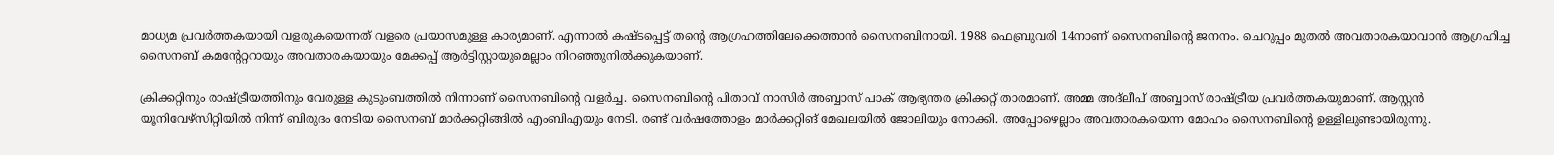മാധ്യമ പ്രവര്‍ത്തകയായി വളരുകയെന്നത് വളരെ പ്രയാസമുള്ള കാര്യമാണ്. എന്നാല്‍ കഷ്ടപ്പെട്ട് തന്റെ ആഗ്രഹത്തിലേക്കെത്താന്‍ സൈനബിനായി. 1988 ഫെബ്രുവരി 14നാണ് സൈനബിന്റെ ജനനം. ചെറുപ്പം മുതല്‍ അവതാരകയാവാന്‍ ആഗ്രഹിച്ച സൈനബ് കമന്റേറ്ററായും അവതാരകയായും മേക്കപ്പ് ആര്‍ട്ടിസ്റ്റായുമെല്ലാം നിറഞ്ഞുനില്‍ക്കുകയാണ്.

ക്രിക്കറ്റിനും രാഷ്ട്രീയത്തിനും വേരുള്ള കുടുംബത്തില്‍ നിന്നാണ് സൈനബിന്റെ വളര്‍ച്ച. സൈനബിന്റെ പിതാവ് നാസിര്‍ അബ്ബാസ് പാക് ആഭ്യന്തര ക്രിക്കറ്റ് താരമാണ്. അമ്മ അദ്ലീപ് അബ്ബാസ് രാഷ്ട്രീയ പ്രവര്‍ത്തകയുമാണ്. ആസ്റ്റന്‍ യൂനിവേഴ്സിറ്റിയില്‍ നിന്ന് ബിരുദം നേടിയ സൈനബ് മാര്‍ക്കറ്റിങ്ങില്‍ എംബിഎയും നേടി. രണ്ട് വര്‍ഷത്തോളം മാര്‍ക്കറ്റിങ് മേഖലയില്‍ ജോലിയും നോക്കി. അപ്പോഴെല്ലാം അവതാരകയെന്ന മോഹം സൈനബിന്റെ ഉള്ളിലുണ്ടായിരുന്നു.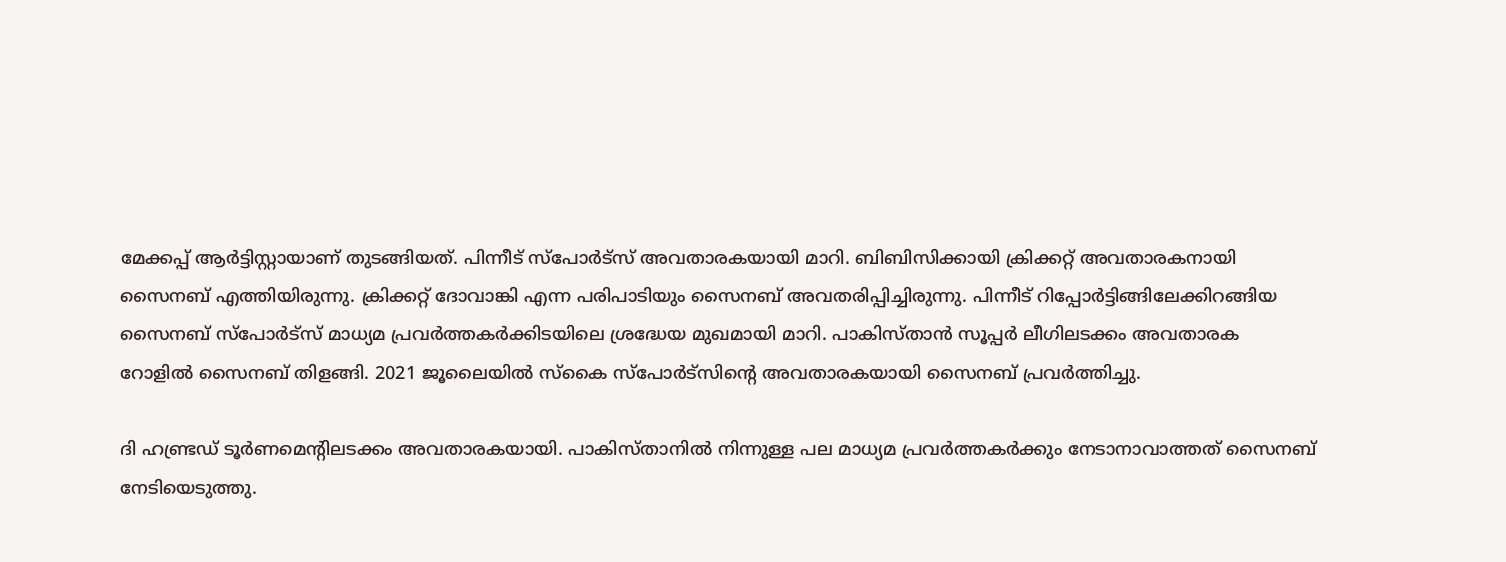മേക്കപ്പ് ആര്‍ട്ടിസ്റ്റായാണ് തുടങ്ങിയത്. പിന്നീട് സ്പോര്‍ട്സ് അവതാരകയായി മാറി. ബിബിസിക്കായി ക്രിക്കറ്റ് അവതാരകനായി സൈനബ് എത്തിയിരുന്നു. ക്രിക്കറ്റ് ദോവാങ്കി എന്ന പരിപാടിയും സൈനബ് അവതരിപ്പിച്ചിരുന്നു. പിന്നീട് റിപ്പോര്‍ട്ടിങ്ങിലേക്കിറങ്ങിയ സൈനബ് സ്പോര്‍ട്സ് മാധ്യമ പ്രവര്‍ത്തകര്‍ക്കിടയിലെ ശ്രദ്ധേയ മുഖമായി മാറി. പാകിസ്താന്‍ സൂപ്പര്‍ ലീഗിലടക്കം അവതാരക റോളില്‍ സൈനബ് തിളങ്ങി. 2021 ജൂലൈയില്‍ സ്‌കൈ സ്പോര്‍ട്സിന്റെ അവതാരകയായി സൈനബ് പ്രവര്‍ത്തിച്ചു.

ദി ഹണ്ട്രഡ് ടൂര്‍ണമെന്റിലടക്കം അവതാരകയായി. പാകിസ്താനില്‍ നിന്നുള്ള പല മാധ്യമ പ്രവര്‍ത്തകര്‍ക്കും നേടാനാവാത്തത് സൈനബ് നേടിയെടുത്തു.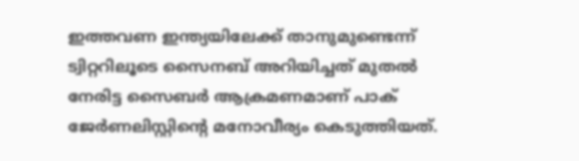ഇത്തവണ ഇന്ത്യയിലേക്ക് താനുമുണ്ടെന്ന് ട്വിറ്ററിലൂടെ സൈനബ് അറിയിച്ചത് മുതല്‍ നേരിട്ട സൈബര്‍ ആക്രമണമാണ് പാക് ജേര്‍ണലിസ്റ്റിന്റെ മനോവീര്യം കെടുത്തിയത്.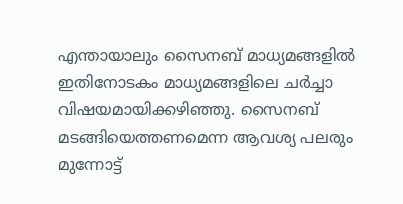എന്തായാലും സൈനബ് മാധ്യമങ്ങളില്‍ ഇതിനോടകം മാധ്യമങ്ങളിലെ ചര്‍ച്ചാ വിഷയമായിക്കഴിഞ്ഞു. സൈനബ് മടങ്ങിയെത്തണമെന്ന ആവശ്യ പലരും മുന്നോട്ട്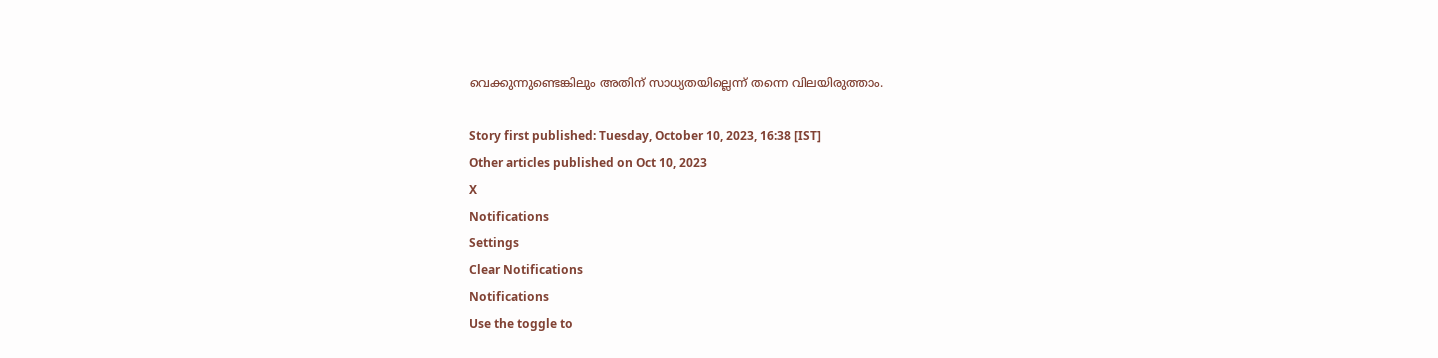വെക്കുന്നുണ്ടെങ്കിലും അതിന് സാധ്യതയില്ലെന്ന് തന്നെ വിലയിരുത്താം.

Story first published: Tuesday, October 10, 2023, 16:38 [IST]
Other articles published on Oct 10, 2023
X
Notifications
Settings
Clear Notifications
Notifications
Use the toggle to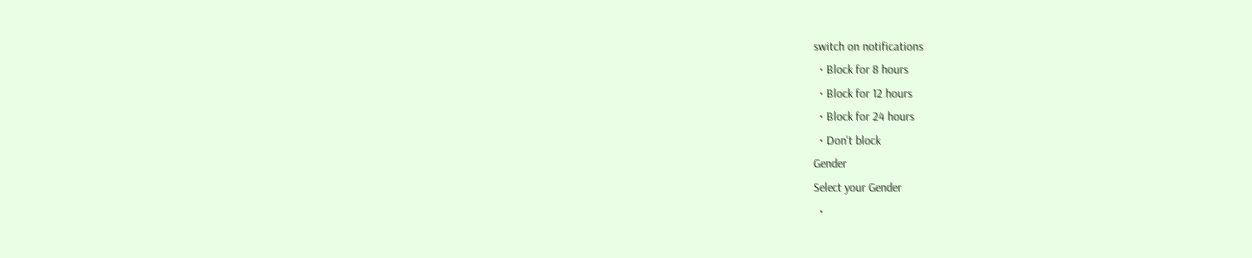switch on notifications
  • Block for 8 hours
  • Block for 12 hours
  • Block for 24 hours
  • Don't block
Gender
Select your Gender
  •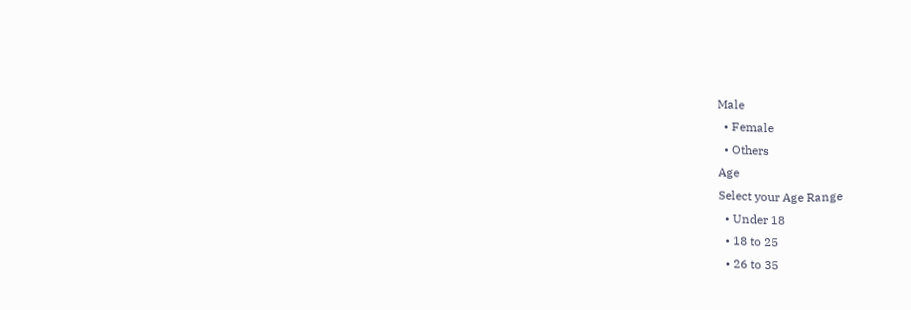Male
  • Female
  • Others
Age
Select your Age Range
  • Under 18
  • 18 to 25
  • 26 to 35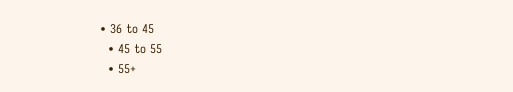• 36 to 45
  • 45 to 55
  • 55+